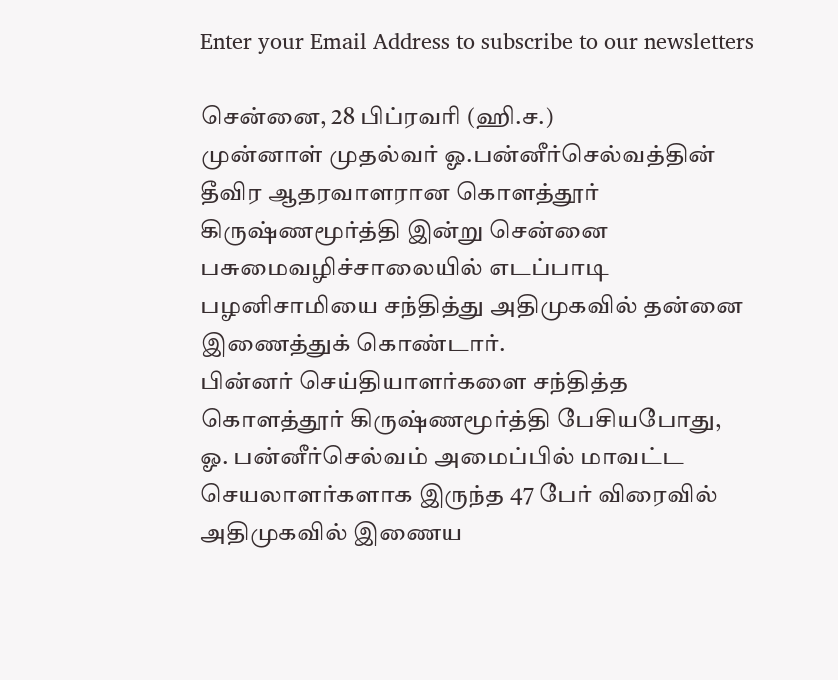Enter your Email Address to subscribe to our newsletters

சென்னை, 28 பிப்ரவரி (ஹி.ச.)
முன்னாள் முதல்வர் ஓ.பன்னீர்செல்வத்தின் தீவிர ஆதரவாளரான கொளத்தூர் கிருஷ்ணமூர்த்தி இன்று சென்னை பசுமைவழிச்சாலையில் எடப்பாடி பழனிசாமியை சந்தித்து அதிமுகவில் தன்னை இணைத்துக் கொண்டார்.
பின்னர் செய்தியாளர்களை சந்தித்த கொளத்தூர் கிருஷ்ணமூர்த்தி பேசியபோது,
ஓ. பன்னீர்செல்வம் அமைப்பில் மாவட்ட செயலாளர்களாக இருந்த 47 பேர் விரைவில் அதிமுகவில் இணைய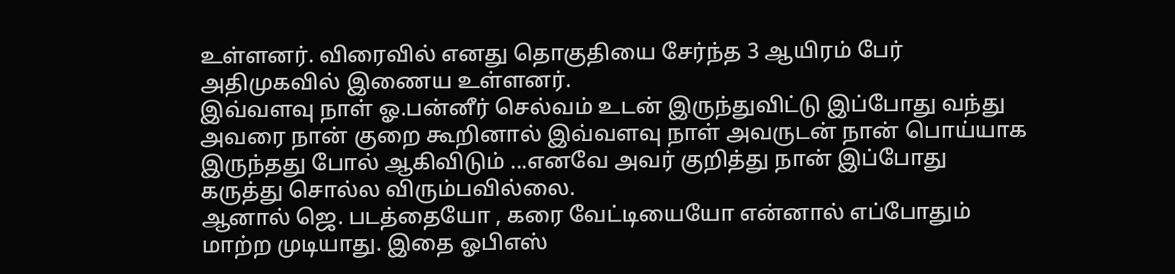உள்ளனர். விரைவில் எனது தொகுதியை சேர்ந்த 3 ஆயிரம் பேர் அதிமுகவில் இணைய உள்ளனர்.
இவ்வளவு நாள் ஓ.பன்னீர் செல்வம் உடன் இருந்துவிட்டு இப்போது வந்து அவரை நான் குறை கூறினால் இவ்வளவு நாள் அவருடன் நான் பொய்யாக இருந்தது போல் ஆகிவிடும் ...எனவே அவர் குறித்து நான் இப்போது கருத்து சொல்ல விரும்பவில்லை.
ஆனால் ஜெ. படத்தையோ , கரை வேட்டியையோ என்னால் எப்போதும் மாற்ற முடியாது. இதை ஓபிஎஸ்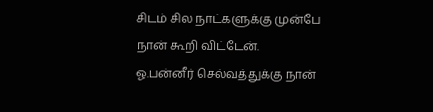சிடம் சில நாட்களுக்கு முன்பே நான் கூறி விட்டேன்.
ஓ.பன்னீர் செல்வத்துக்கு நான்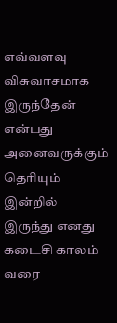எவ்வளவு விசுவாசமாக இருந்தேன் என்பது அனைவருக்கும் தெரியும் இன்றில் இருந்து எனது கடைசி காலம் வரை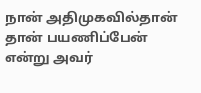நான் அதிமுகவில்தான் தான் பயணிப்பேன் என்று அவர்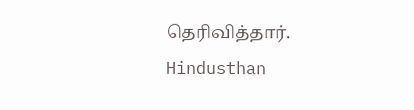தெரிவித்தார்.
Hindusthan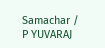Samachar / P YUVARAJ